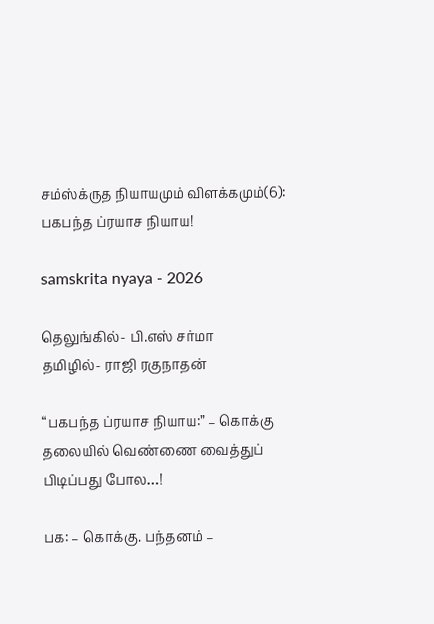சம்ஸ்க்ருத நியாயமும் விளக்கமும்(6): பகபந்த ப்ரயாச நியாய!

samskrita nyaya - 2026

தெலுங்கில்- பி.எஸ் சர்மா
தமிழில்- ராஜி ரகுநாதன்

“பகபந்த ப்ரயாச நியாய:” – கொக்கு தலையில் வெண்ணை வைத்துப் பிடிப்பது போல…!

பக: – கொக்கு. பந்தனம் –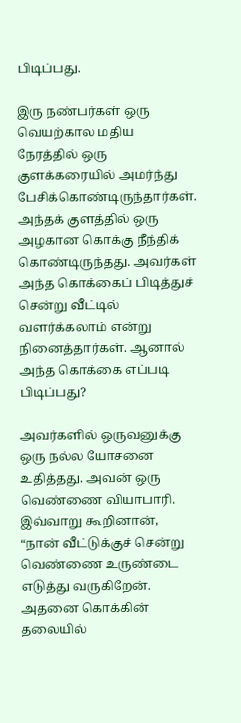பிடிப்பது.

இரு நண்பர்கள் ஒரு வெயற்கால மதிய நேரத்தில் ஒரு குளக்கரையில் அமர்ந்து பேசிக்கொண்டிருந்தார்கள். அந்தக் குளத்தில் ஒரு அழகான கொக்கு நீந்திக் கொண்டிருந்தது. அவர்கள் அந்த கொக்கைப் பிடித்துச் சென்று வீட்டில் வளர்க்கலாம் என்று நினைத்தார்கள். ஆனால் அந்த கொக்கை எப்படி பிடிப்பது?

அவர்களில் ஒருவனுக்கு ஒரு நல்ல யோசனை உதித்தது. அவன் ஒரு வெண்ணை வியாபாரி. இவ்வாறு கூறினான், “நான் வீட்டுக்குச் சென்று வெண்ணை உருண்டை எடுத்து வருகிறேன். அதனை கொக்கின் தலையில்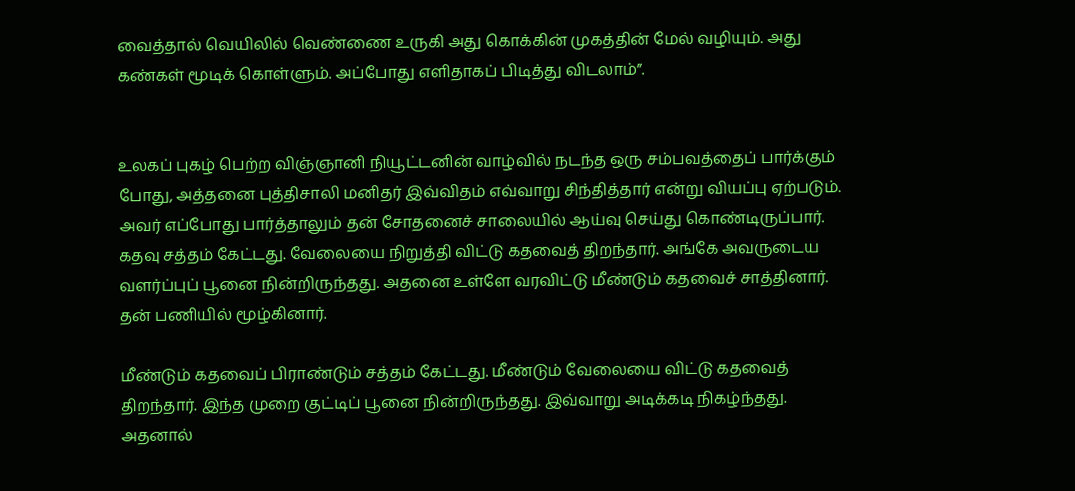வைத்தால் வெயிலில் வெண்ணை உருகி அது கொக்கின் முகத்தின் மேல் வழியும். அது கண்கள் மூடிக் கொள்ளும். அப்போது எளிதாகப் பிடித்து விடலாம்”.


உலகப் புகழ் பெற்ற விஞ்ஞானி நியூட்டனின் வாழ்வில் நடந்த ஒரு சம்பவத்தைப் பார்க்கும் போது, அத்தனை புத்திசாலி மனிதர் இவ்விதம் எவ்வாறு சிந்தித்தார் என்று வியப்பு ஏற்படும். அவர் எப்போது பார்த்தாலும் தன் சோதனைச் சாலையில் ஆய்வு செய்து கொண்டிருப்பார். கதவு சத்தம் கேட்டது. வேலையை நிறுத்தி விட்டு கதவைத் திறந்தார். அங்கே அவருடைய வளர்ப்புப் பூனை நின்றிருந்தது. அதனை உள்ளே வரவிட்டு மீண்டும் கதவைச் சாத்தினார். தன் பணியில் மூழ்கினார்.

மீண்டும் கதவைப் பிராண்டும் சத்தம் கேட்டது. மீண்டும் வேலையை விட்டு கதவைத் திறந்தார். இந்த முறை குட்டிப் பூனை நின்றிருந்தது. இவ்வாறு அடிக்கடி நிகழ்ந்தது. அதனால்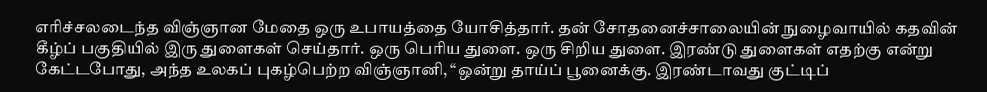எரிச்சலடைந்த விஞ்ஞான மேதை ஒரு உபாயத்தை யோசித்தார். தன் சோதனைச்சாலையின் நுழைவாயில் கதவின் கீழ்ப் பகுதியில் இரு துளைகள் செய்தார். ஒரு பெரிய துளை. ஒரு சிறிய துளை. இரண்டு துளைகள் எதற்கு என்று கேட்டபோது, அந்த உலகப் புகழ்பெற்ற விஞ்ஞானி, “ஒன்று தாய்ப் பூனைக்கு. இரண்டாவது குட்டிப்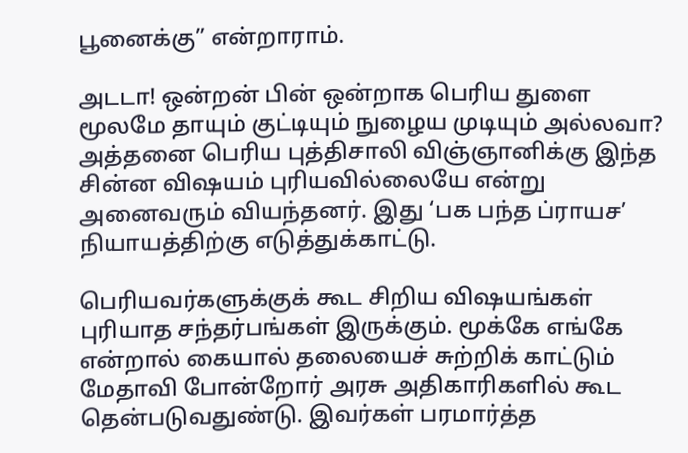பூனைக்கு” என்றாராம்.

அடடா! ஒன்றன் பின் ஒன்றாக பெரிய துளை மூலமே தாயும் குட்டியும் நுழைய முடியும் அல்லவா? அத்தனை பெரிய புத்திசாலி விஞ்ஞானிக்கு இந்த சின்ன விஷயம் புரியவில்லையே என்று அனைவரும் வியந்தனர். இது ‘பக பந்த ப்ராயச’ நியாயத்திற்கு எடுத்துக்காட்டு.

பெரியவர்களுக்குக் கூட சிறிய விஷயங்கள் புரியாத சந்தர்பங்கள் இருக்கும். மூக்கே எங்கே என்றால் கையால் தலையைச் சுற்றிக் காட்டும் மேதாவி போன்றோர் அரசு அதிகாரிகளில் கூட தென்படுவதுண்டு. இவர்கள் பரமார்த்த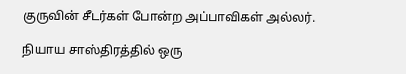குருவின் சீடர்கள் போன்ற அப்பாவிகள் அல்லர்.

நியாய சாஸ்திரத்தில் ஒரு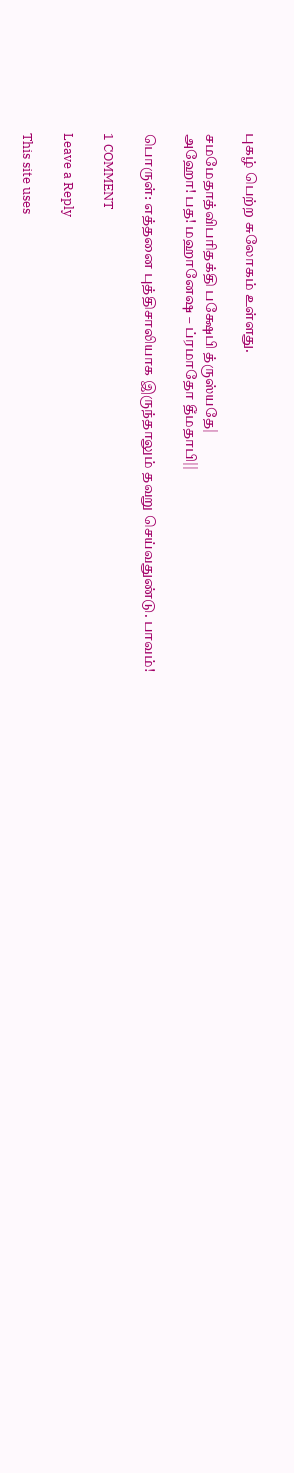புகழ் பெற்ற சுலோகம் உள்ளது.

சமமேதாத்விபரிதக்தி பக்ஷேபி த்ருஸ்யதே|
அஹோ! பத! மஹானேஷ – ப்ரமாதோ தீமதாபி||

பொருள்: எத்தனை புத்திசாலியாக இருந்தாலும் தவறு செய்வதுண்டு. பாவம்!

1 COMMENT

Leave a Reply

This site uses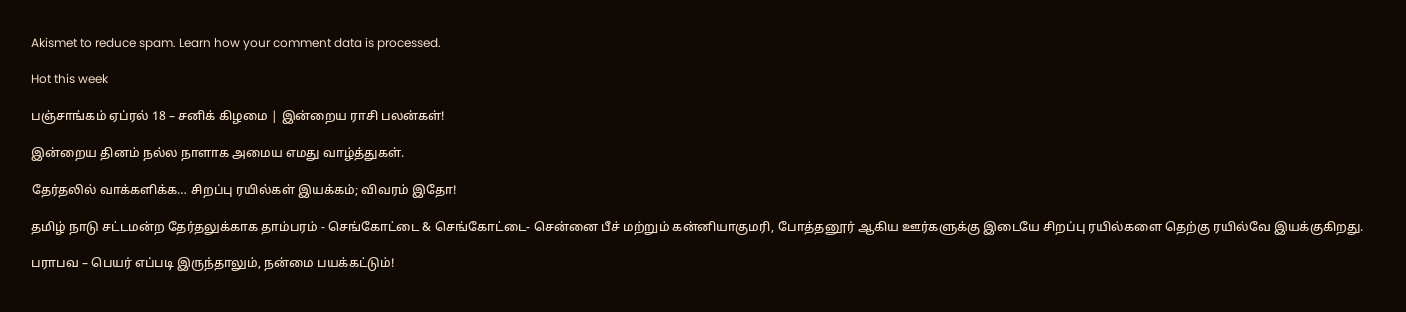Akismet to reduce spam. Learn how your comment data is processed.

Hot this week

பஞ்சாங்கம் ஏப்ரல் 18 – சனிக் கிழமை | இன்றைய ராசி பலன்கள்!

இன்றைய தினம் நல்ல நாளாக அமைய எமது வாழ்த்துகள்.

தேர்தலில் வாக்களிக்க… சிறப்பு ரயில்கள் இயக்கம்; விவரம் இதோ!

தமிழ் நாடு சட்டமன்ற தேர்தலுக்காக தாம்பரம் - செங்கோட்டை & செங்கோட்டை- சென்னை பீச் மற்றும் கன்னியாகுமரி, போத்தனூர் ஆகிய ஊர்களுக்கு இடையே சிறப்பு ரயில்களை தெற்கு ரயில்வே இயக்குகிறது.

பராபவ – பெயர் எப்படி இருந்தாலும், நன்மை பயக்கட்டும்!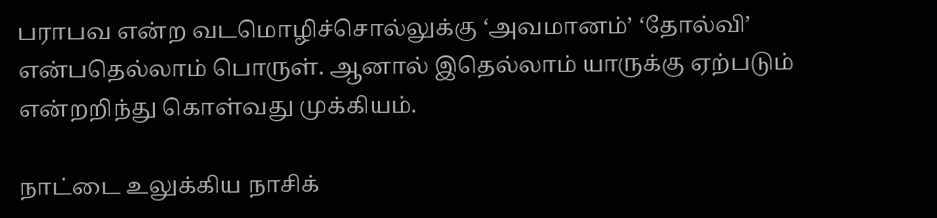பராபவ என்ற வடமொழிச்சொல்லுக்கு ‘அவமானம்’ ‘தோல்வி’ என்பதெல்லாம் பொருள். ஆனால் இதெல்லாம் யாருக்கு ஏற்படும் என்றறிந்து கொள்வது முக்கியம்.

நாட்டை உலுக்கிய நாசிக்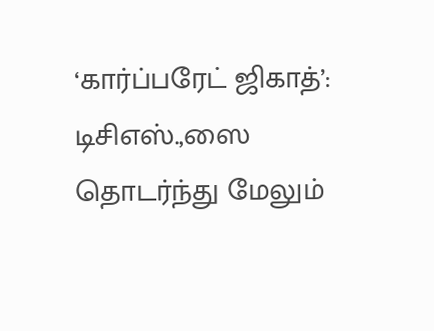‘கார்ப்பரேட் ஜிகாத்’: டிசிஎஸ்.,ஸை தொடர்ந்து மேலும்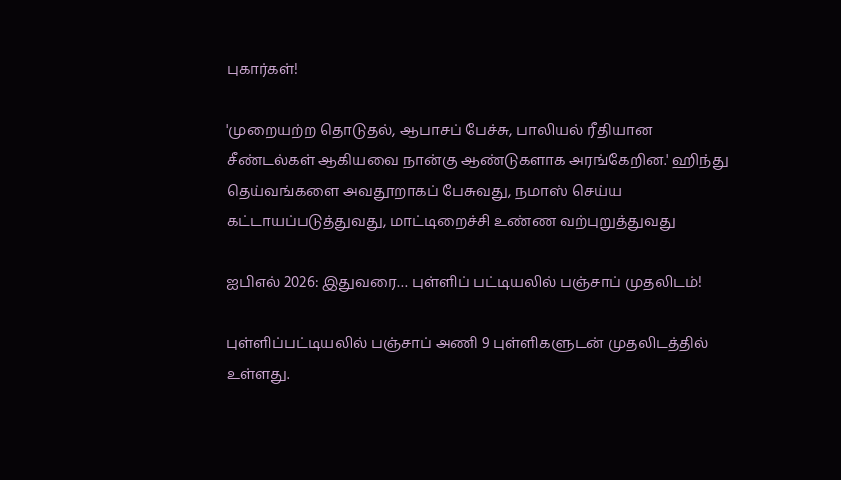புகார்கள்!

'முறையற்ற தொடுதல், ஆபாசப் பேச்சு, பாலியல் ரீதியான சீண்டல்கள் ஆகியவை நான்கு ஆண்டுகளாக அரங்கேறின.' ஹிந்து தெய்வங்களை அவதூறாகப் பேசுவது, நமாஸ் செய்ய கட்டாயப்படுத்துவது, மாட்டிறைச்சி உண்ண வற்புறுத்துவது

ஐபிஎல் 2026: இதுவரை… புள்ளிப் பட்டியலில் பஞ்சாப் முதலிடம்!

புள்ளிப்பட்டியலில் பஞ்சாப் அணி 9 புள்ளிகளுடன் முதலிடத்தில் உள்ளது.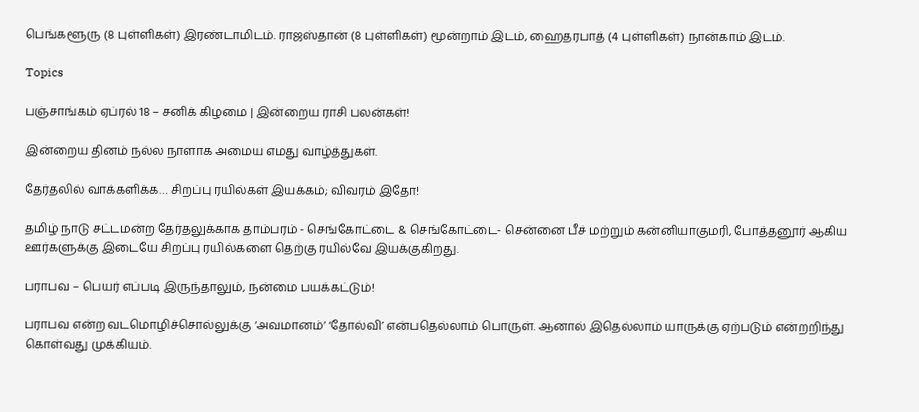பெங்களூரு (8 புள்ளிகள்) இரண்டாமிடம். ராஜஸ்தான் (8 புள்ளிகள்) மூன்றாம் இடம், ஹைதரபாத் (4 புள்ளிகள்) நான்காம் இடம்.

Topics

பஞ்சாங்கம் ஏப்ரல் 18 – சனிக் கிழமை | இன்றைய ராசி பலன்கள்!

இன்றைய தினம் நல்ல நாளாக அமைய எமது வாழ்த்துகள்.

தேர்தலில் வாக்களிக்க… சிறப்பு ரயில்கள் இயக்கம்; விவரம் இதோ!

தமிழ் நாடு சட்டமன்ற தேர்தலுக்காக தாம்பரம் - செங்கோட்டை & செங்கோட்டை- சென்னை பீச் மற்றும் கன்னியாகுமரி, போத்தனூர் ஆகிய ஊர்களுக்கு இடையே சிறப்பு ரயில்களை தெற்கு ரயில்வே இயக்குகிறது.

பராபவ – பெயர் எப்படி இருந்தாலும், நன்மை பயக்கட்டும்!

பராபவ என்ற வடமொழிச்சொல்லுக்கு ‘அவமானம்’ ‘தோல்வி’ என்பதெல்லாம் பொருள். ஆனால் இதெல்லாம் யாருக்கு ஏற்படும் என்றறிந்து கொள்வது முக்கியம்.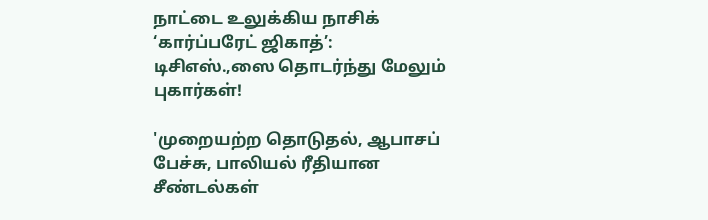நாட்டை உலுக்கிய நாசிக் ‘கார்ப்பரேட் ஜிகாத்’: டிசிஎஸ்.,ஸை தொடர்ந்து மேலும் புகார்கள்!

'முறையற்ற தொடுதல், ஆபாசப் பேச்சு, பாலியல் ரீதியான சீண்டல்கள்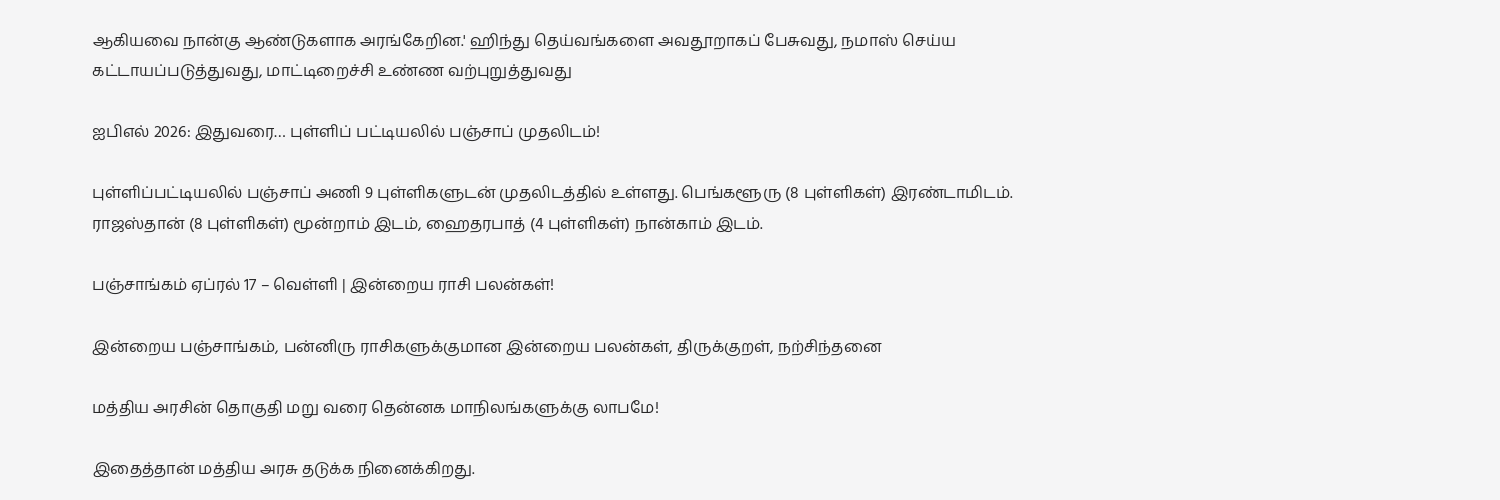ஆகியவை நான்கு ஆண்டுகளாக அரங்கேறின.' ஹிந்து தெய்வங்களை அவதூறாகப் பேசுவது, நமாஸ் செய்ய கட்டாயப்படுத்துவது, மாட்டிறைச்சி உண்ண வற்புறுத்துவது

ஐபிஎல் 2026: இதுவரை… புள்ளிப் பட்டியலில் பஞ்சாப் முதலிடம்!

புள்ளிப்பட்டியலில் பஞ்சாப் அணி 9 புள்ளிகளுடன் முதலிடத்தில் உள்ளது. பெங்களூரு (8 புள்ளிகள்) இரண்டாமிடம். ராஜஸ்தான் (8 புள்ளிகள்) மூன்றாம் இடம், ஹைதரபாத் (4 புள்ளிகள்) நான்காம் இடம்.

பஞ்சாங்கம் ஏப்ரல் 17 – வெள்ளி | இன்றைய ராசி பலன்கள்!

இன்றைய பஞ்சாங்கம், பன்னிரு ராசிகளுக்குமான இன்றைய பலன்கள், திருக்குறள், நற்சிந்தனை

மத்திய அரசின் தொகுதி மறு வரை தென்னக மாநிலங்களுக்கு லாபமே!

இதைத்தான் மத்திய அரசு தடுக்க நினைக்கிறது.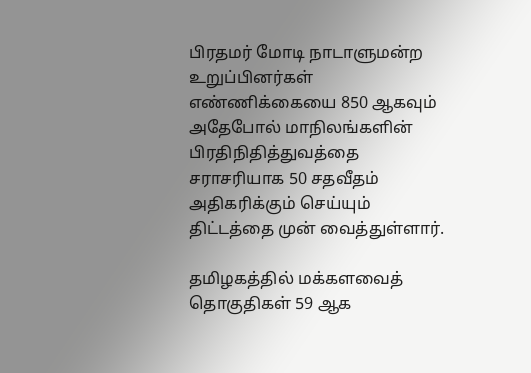பிரதமர் மோடி நாடாளுமன்ற உறுப்பினர்கள் எண்ணிக்கையை 850 ஆகவும் அதேபோல் மாநிலங்களின் பிரதிநிதித்துவத்தை சராசரியாக 50 சதவீதம் அதிகரிக்கும் செய்யும் திட்டத்தை முன் வைத்துள்ளார்.

தமிழகத்தில் மக்களவைத் தொகுதிகள் 59 ஆக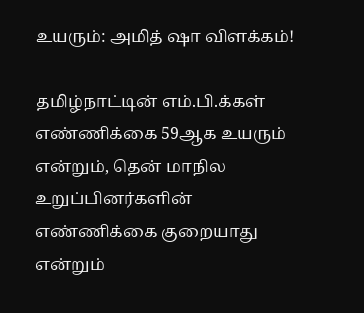உயரும்: அமித் ஷா விளக்கம்!

தமிழ்நாட்டின் எம்.பி.க்கள் எண்ணிக்கை 59ஆக உயரும் என்றும், தென் மாநில உறுப்பினர்களின் எண்ணிக்கை குறையாது என்றும்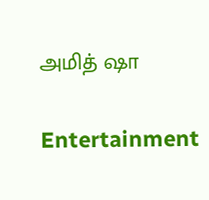அமித் ஷா

Entertainment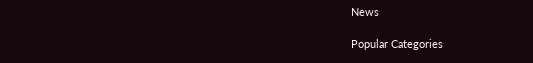News

Popular Categories